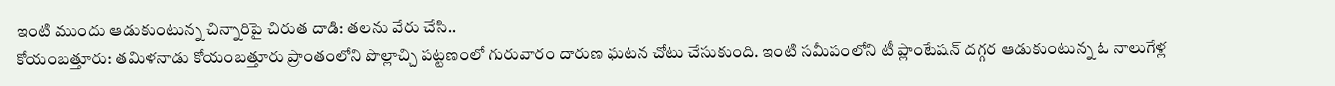ఇంటి ముందు ఆడుకుంటున్న చిన్నారిపై చిరుత దాడి: తలను వేరు చేసి..
కోయంబత్తూరు: తమిళనాడు కోయంబత్తూరు ప్రాంతంలోని పొల్లాచ్చి పట్టణంలో గురువారం దారుణ ఘటన చోటు చేసుకుంది. ఇంటి సమీపంలోని టీ ప్లాంటేషన్ దగ్గర ఆడుకుంటున్న ఓ నాలుగేళ్ల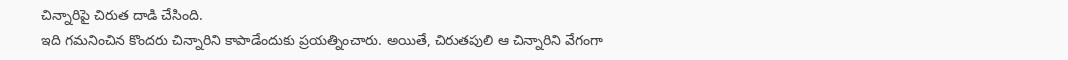చిన్నారిపై చిరుత దాడి చేసింది.
ఇది గమనించిన కొందరు చిన్నారిని కాపాడేందుకు ప్రయత్నించారు. అయితే, చిరుతపులి ఆ చిన్నారిని వేగంగా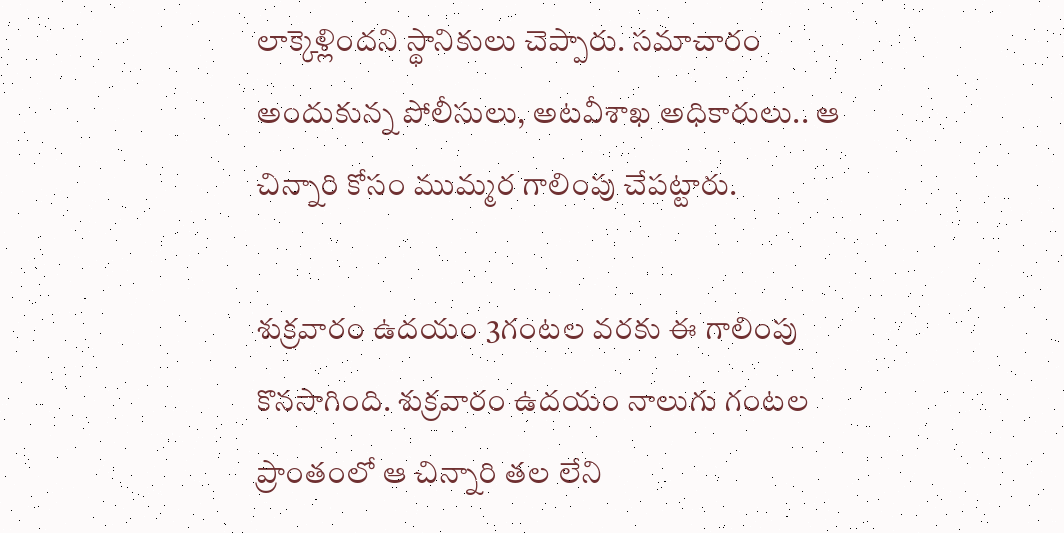లాక్కెళ్లిందని స్థానికులు చెప్పారు. సమాచారం అందుకున్న పోలీసులు, అటవీశాఖ అధికారులు.. ఆ చిన్నారి కోసం ముమ్మర గాలింపు చేపట్టారు.

శుక్రవారం ఉదయం 3గంటల వరకు ఈ గాలింపు కొనసాగింది. శుక్రవారం ఉదయం నాలుగు గంటల ప్రాంతంలో ఆ చిన్నారి తల లేని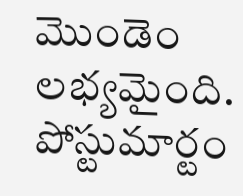మొండెం లభ్యమైంది. పోస్టుమార్టం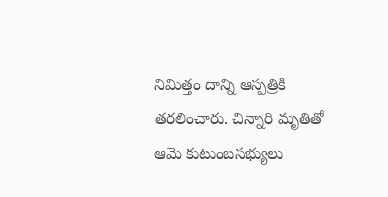నిమిత్తం దాన్ని ఆస్పత్రికి తరలించారు. చిన్నారి మృతితో ఆమె కుటుంబసభ్యులు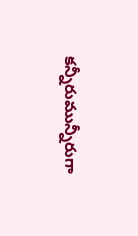కన్నీరుమున్నీరుగా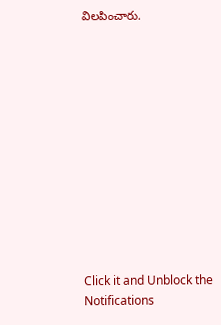విలపించారు.












Click it and Unblock the Notifications